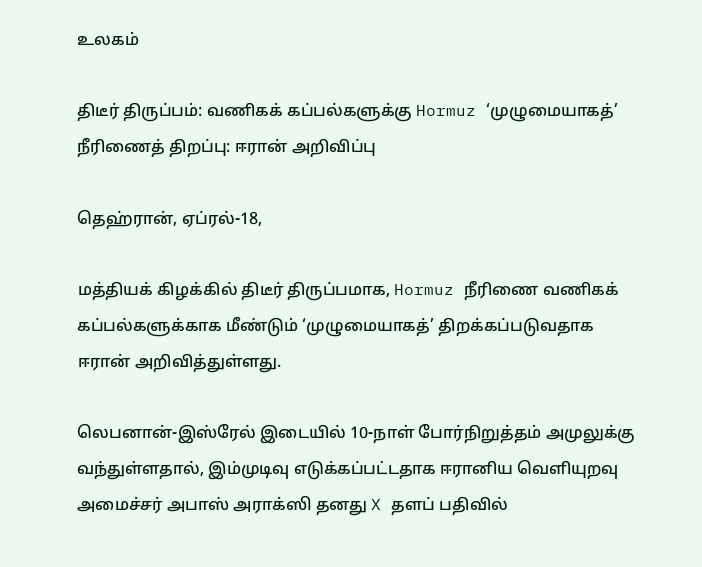உலகம்

திடீர் திருப்பம்: வணிகக் கப்பல்களுக்கு Hormuz ‘முழுமையாகத்’ நீரிணைத் திறப்பு: ஈரான் அறிவிப்பு

தெஹ்ரான், ஏப்ரல்-18,

மத்தியக் கிழக்கில் திடீர் திருப்பமாக, Hormuz நீரிணை வணிகக் கப்பல்களுக்காக மீண்டும் ‘முழுமையாகத்’ திறக்கப்படுவதாக ஈரான் அறிவித்துள்ளது.

லெபனான்-இஸ்ரேல் இடையில் 10-நாள் போர்நிறுத்தம் அமுலுக்கு வந்துள்ளதால், இம்முடிவு எடுக்கப்பட்டதாக ஈரானிய வெளியுறவு அமைச்சர் அபாஸ் அராக்ஸி தனது X தளப் பதிவில்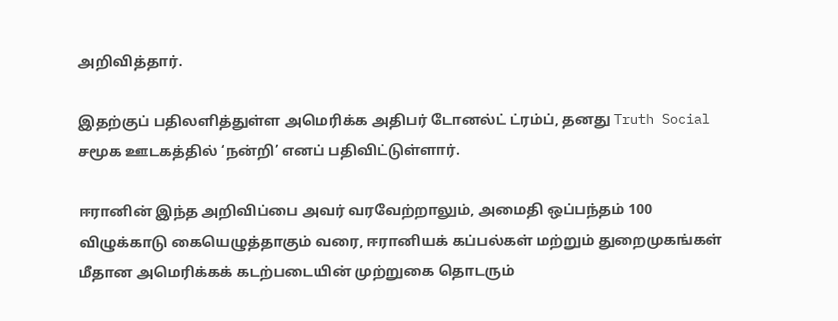அறிவித்தார்.

இதற்குப் பதிலளித்துள்ள அமெரிக்க அதிபர் டோனல்ட் ட்ரம்ப், தனது Truth Social சமூக ஊடகத்தில் ‘நன்றி’ எனப் பதிவிட்டுள்ளார்.

ஈரானின் இந்த அறிவிப்பை அவர் வரவேற்றாலும், அமைதி ஒப்பந்தம் 100 விழுக்காடு கையெழுத்தாகும் வரை, ஈரானியக் கப்பல்கள் மற்றும் துறைமுகங்கள் மீதான அமெரிக்கக் கடற்படையின் முற்றுகை தொடரும்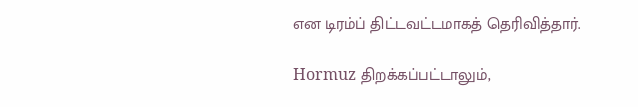என டிரம்ப் திட்டவட்டமாகத் தெரிவித்தார்.

Hormuz திறக்கப்பட்டாலும்,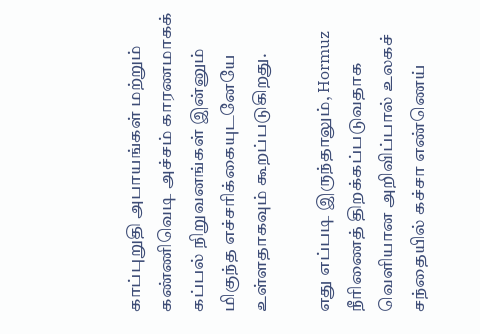காப்புறுதி அபாயங்கள் மற்றும் கண்ணிவெடி அச்சம் காரணமாகக் கப்பல் நிறுவனங்கள் இன்னும் மிகுந்த எச்சரிக்கையுடனேயே உள்ளதாகவும் கூறப்படுகிறது.

எது எப்படி இருந்தாலும், Hormuz நீரிணைத் திறக்கப்படுவதாக வெளியான அறிவிப்பால் உலகச் சந்தையில் கச்சா எண்ணெய்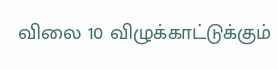விலை 10 விழுக்காட்டுக்கும்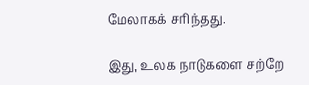மேலாகக் சரிந்தது.

இது, உலக நாடுகளை சற்றே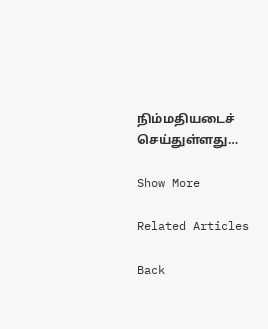நிம்மதியடைச் செய்துள்ளது…

Show More

Related Articles

Back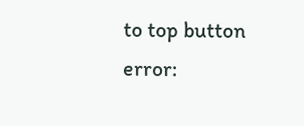to top button
error: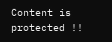Content is protected !!